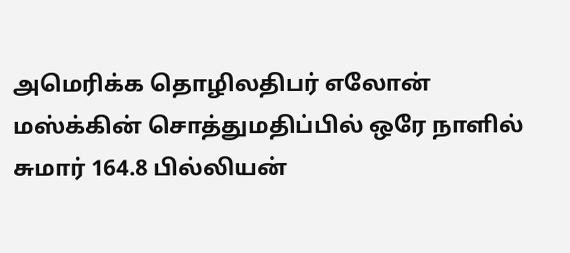அமெரிக்க தொழிலதிபர் எலோன் மஸ்க்கின் சொத்துமதிப்பில் ஒரே நாளில் சுமார் 164.8 பில்லியன்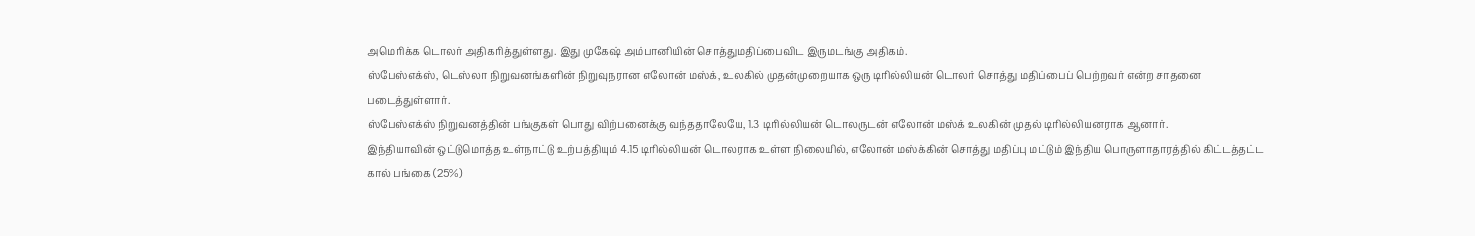அமெரிக்க டொலர் அதிகரித்துள்ளது. இது முகேஷ் அம்பானியின் சொத்துமதிப்பைவிட இருமடங்கு அதிகம்.
ஸ்பேஸ்எக்ஸ், டெஸ்லா நிறுவனங்களின் நிறுவுநரான எலோன் மஸ்க், உலகில் முதன்முறையாக ஒரு டிரில்லியன் டொலர் சொத்து மதிப்பைப் பெற்றவர் என்ற சாதனை படைத்துள்ளார்.
ஸ்பேஸ்எக்ஸ் நிறுவனத்தின் பங்குகள் பொது விற்பனைக்கு வந்ததாலேயே, 1.3 டிரில்லியன் டொலருடன் எலோன் மஸ்க் உலகின் முதல் டிரில்லியனராக ஆனார்.
இந்தியாவின் ஒட்டுமொத்த உள்நாட்டு உற்பத்தியும் 4.15 டிரில்லியன் டொலராக உள்ள நிலையில், எலோன் மஸ்க்கின் சொத்து மதிப்பு மட்டும் இந்திய பொருளாதாரத்தில் கிட்டத்தட்ட கால் பங்கை (25%)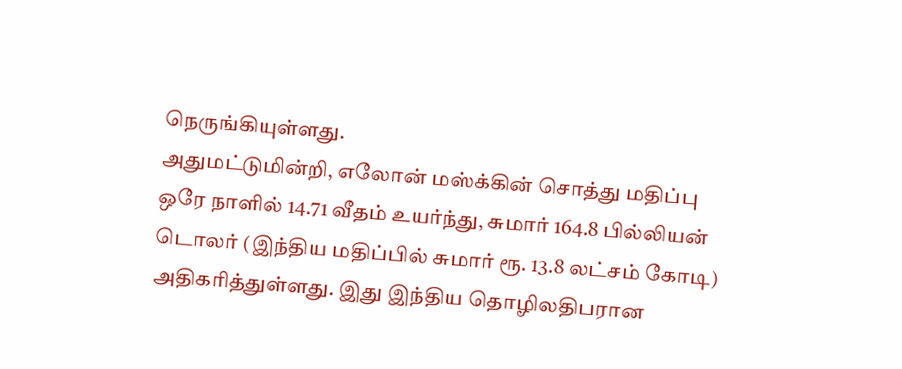நெருங்கியுள்ளது.
அதுமட்டுமின்றி, எலோன் மஸ்க்கின் சொத்து மதிப்பு ஒரே நாளில் 14.71 வீதம் உயர்ந்து, சுமார் 164.8 பில்லியன் டொலர் (இந்திய மதிப்பில் சுமார் ரூ. 13.8 லட்சம் கோடி) அதிகரித்துள்ளது. இது இந்திய தொழிலதிபரான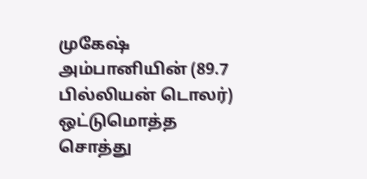முகேஷ் அம்பானியின் (89.7 பில்லியன் டொலர்) ஒட்டுமொத்த சொத்து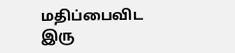மதிப்பைவிட இரு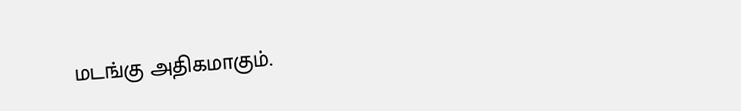மடங்கு அதிகமாகும்.